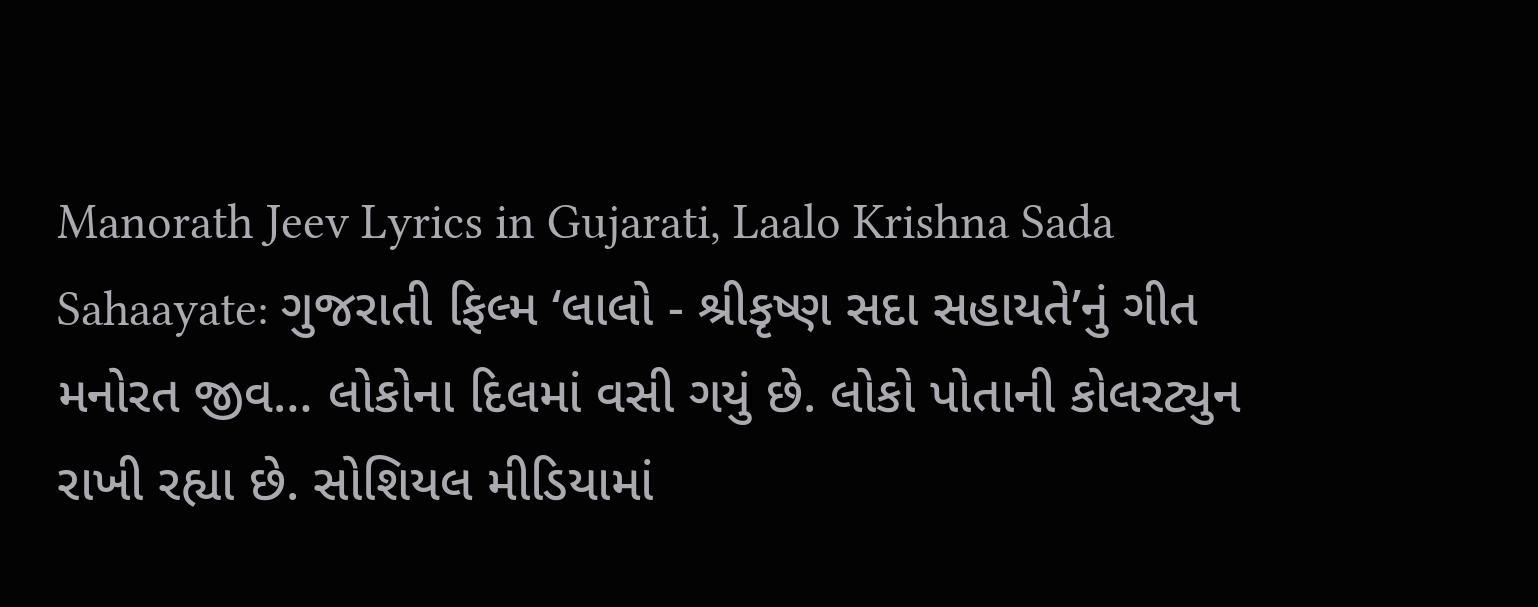Manorath Jeev Lyrics in Gujarati, Laalo Krishna Sada Sahaayate: ગુજરાતી ફિલ્મ ‘લાલો - શ્રીકૃષ્ણ સદા સહાયતે’નું ગીત મનોરત જીવ… લોકોના દિલમાં વસી ગયું છે. લોકો પોતાની કોલરટ્યુન રાખી રહ્યા છે. સોશિયલ મીડિયામાં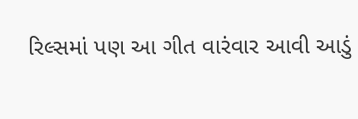રિલ્સમાં પણ આ ગીત વારંવાર આવી આડું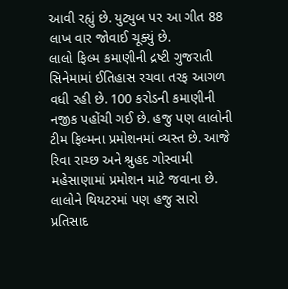આવી રહ્યું છે. યુટ્યુબ પર આ ગીત 88 લાખ વાર જોવાઈ ચૂક્યું છે.
લાલો ફિલ્મ કમાણીની દ્રષ્ટી ગુજરાતી સિનેમામાં ઈતિહાસ રચવા તરફ આગળ વધી રહી છે. 100 કરોડની કમાણીની નજીક પહોંચી ગઈ છે. હજુ પણ લાલોની ટીમ ફિલ્મના પ્રમોશનમાં વ્યસ્ત છે. આજે રિવા રાચ્છ અને શ્રુહદ ગોસ્વામી મહેસાણામાં પ્રમોશન માટે જવાના છે. લાલોને થિયટરમાં પણ હજુ સારો પ્રતિસાદ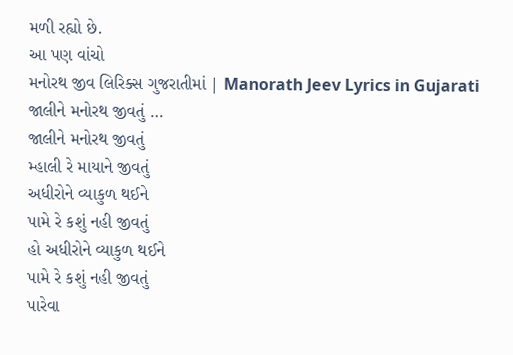મળી રહ્યો છે.
આ પણ વાંચો
મનોરથ જીવ લિરિક્સ ગુજરાતીમાં | Manorath Jeev Lyrics in Gujarati
જાલીને મનોરથ જીવતું …
જાલીને મનોરથ જીવતું
મ્હાલી રે માયાને જીવતું
અધીરોને વ્યાકુળ થઈને
પામે રે કશું નહી જીવતું
હો અધીરોને વ્યાકુળ થઈને
પામે રે કશું નહી જીવતું
પારેવા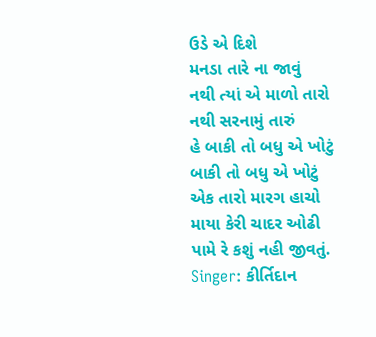ઉડે એ દિશે
મનડા તારે ના જાવું
નથી ત્યાં એ માળો તારો
નથી સરનામું તારું
હે બાકી તો બધુ એ ખોટું
બાકી તો બધુ એ ખોટું
એક તારો મારગ હાચો
માયા કેરી ચાદર ઓઢી
પામે રે કશું નહી જીવતું.
Singer: કીર્તિદાન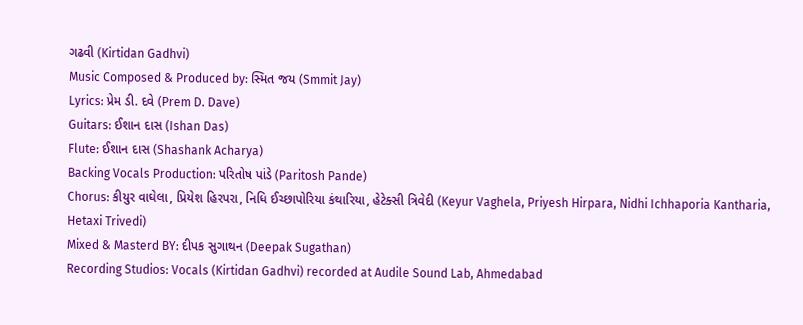ગઢવી (Kirtidan Gadhvi)
Music Composed & Produced by: સ્મિત જય (Smmit Jay)
Lyrics: પ્રેમ ડી. દવે (Prem D. Dave)
Guitars: ઈશાન દાસ (Ishan Das)
Flute: ઈશાન દાસ (Shashank Acharya)
Backing Vocals Production: પરિતોષ પાંડે (Paritosh Pande)
Chorus: કીયુર વાઘેલા, પ્રિયેશ હિરપરા, નિધિ ઈચ્છાપોરિયા કંથારિયા, હેટેક્સી ત્રિવેદી (Keyur Vaghela, Priyesh Hirpara, Nidhi Ichhaporia Kantharia, Hetaxi Trivedi)
Mixed & Masterd BY: દીપક સુગાથન (Deepak Sugathan)
Recording Studios: Vocals (Kirtidan Gadhvi) recorded at Audile Sound Lab, Ahmedabad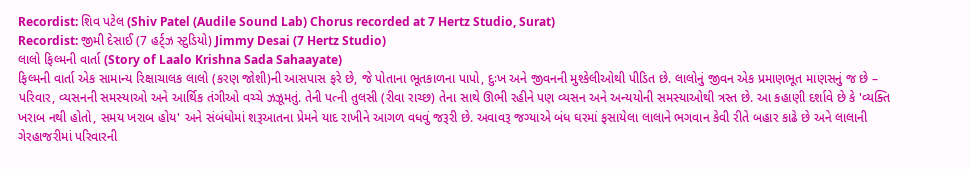Recordist: શિવ પટેલ (Shiv Patel (Audile Sound Lab) Chorus recorded at 7 Hertz Studio, Surat)
Recordist: જીમી દેસાઈ (7 હર્ટ્ઝ સ્ટુડિયો) Jimmy Desai (7 Hertz Studio)
લાલો ફિલ્મની વાર્તા (Story of Laalo Krishna Sada Sahaayate)
ફિલ્મની વાર્તા એક સામાન્ય રિક્ષાચાલક લાલો (કરણ જોશી)ની આસપાસ ફરે છે, જે પોતાના ભૂતકાળના પાપો, દુઃખ અને જીવનની મુશ્કેલીઓથી પીડિત છે. લાલોનું જીવન એક પ્રમાણભૂત માણસનું જ છે – પરિવાર, વ્યસનની સમસ્યાઓ અને આર્થિક તંગીઓ વચ્ચે ઝઝૂમતું. તેની પત્ની તુલસી (રીવા રાચ્છ) તેના સાથે ઊભી રહીને પણ વ્યસન અને અન્યયોની સમસ્યાઓથી ત્રસ્ત છે. આ કહાણી દર્શાવે છે કે 'વ્યક્તિ ખરાબ નથી હોતો, સમય ખરાબ હોય' અને સંબંધોમાં શરૂઆતના પ્રેમને યાદ રાખીને આગળ વધવું જરૂરી છે. અવાવરૂ જગ્યાએ બંધ ઘરમાં ફસાયેલા લાલાને ભગવાન કેવી રીતે બહાર કાઢે છે અને લાલાની ગેરહાજરીમાં પરિવારની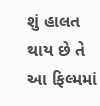શું હાલત થાય છે તે આ ફિલ્મમાં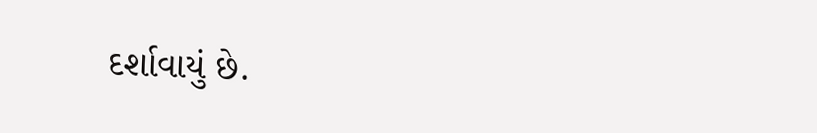દર્શાવાયું છે.